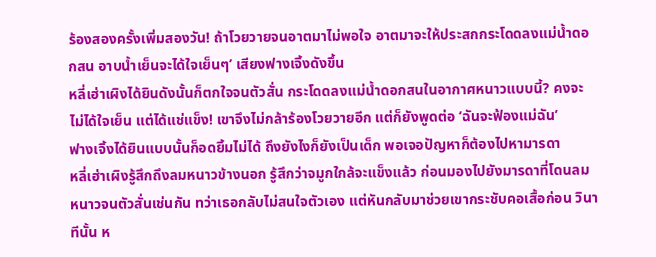ร้องสองครั้งเพิ่มสองวัน! ถ้าโวยวายจนอาตมาไม่พอใจ อาตมาจะให้ประสกกระโดดลงแม่น้ำดอกสน อาบน้ำเย็นจะได้ใจเย็นๆ’ เสียงฟางเจิ้งดังขึ้น
หลี่เฮ่าเผิงได้ยินดังนั้นก็ตกใจจนตัวสั่น กระโดดลงแม่น้ำดอกสนในอากาศหนาวแบบนี้? คงจะไม่ได้ใจเย็น แต่ได้แช่แข็ง! เขาจึงไม่กล้าร้องโวยวายอีก แต่ก็ยังพูดต่อ ‘ฉันจะฟ้องแม่ฉัน’
ฟางเจิ้งได้ยินแบบนั้นก็อดยิ้มไม่ได้ ถึงยังไงก็ยังเป็นเด็ก พอเจอปัญหาก็ต้องไปหามารดา
หลี่เฮ่าเผิงรู้สึกถึงลมหนาวข้างนอก รู้สึกว่าจมูกใกล้จะแข็งแล้ว ก่อนมองไปยังมารดาที่โดนลมหนาวจนตัวสั่นเช่นกัน ทว่าเธอกลับไม่สนใจตัวเอง แต่หันกลับมาช่วยเขากระชับคอเสื้อก่อน วินาทีนั้น ห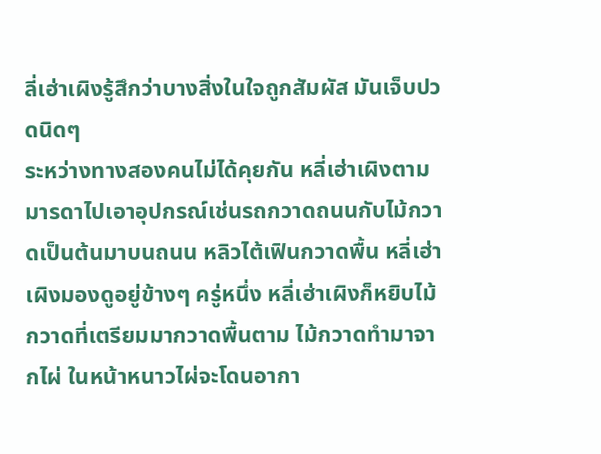ลี่เฮ่าเผิงรู้สึกว่าบางสิ่งในใจถูกสัมผัส มันเจ็บปวดนิดๆ
ระหว่างทางสองคนไม่ได้คุยกัน หลี่เฮ่าเผิงตามมารดาไปเอาอุปกรณ์เช่นรถกวาดถนนกับไม้กวาดเป็นต้นมาบนถนน หลิวไต้เฟินกวาดพื้น หลี่เฮ่าเผิงมองดูอยู่ข้างๆ ครู่หนึ่ง หลี่เฮ่าเผิงก็หยิบไม้กวาดที่เตรียมมากวาดพื้นตาม ไม้กวาดทำมาจากไผ่ ในหน้าหนาวไผ่จะโดนอากา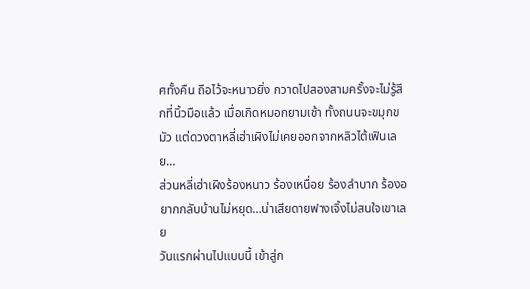ศทั้งคืน ถือไว้จะหนาวยิ่ง กวาดไปสองสามครั้งจะไม่รู้สึกที่นิ้วมือแล้ว เมื่อเกิดหมอกยามเช้า ทั้งถนนจะขมุกขมัว แต่ดวงตาหลี่เฮ่าเผิงไม่เคยออกจากหลิวไต้เฟินเลย…
ส่วนหลี่เฮ่าเผิงร้องหนาว ร้องเหนื่อย ร้องลำบาก ร้องอยากกลับบ้านไม่หยุด…น่าเสียดายฟางเจิ้งไม่สนใจเขาเลย
วันแรกผ่านไปแบบนี้ เข้าสู่ก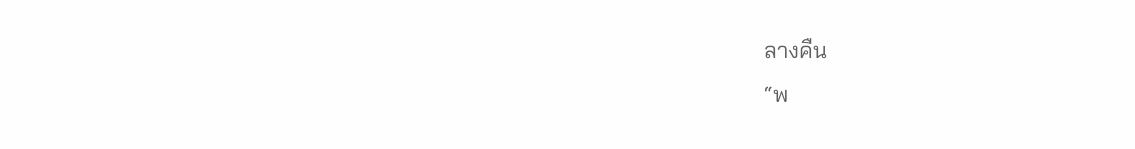ลางคืน
“พ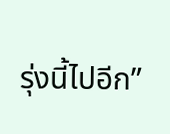รุ่งนี้ไปอีก”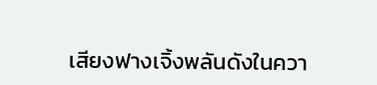เสียงฟางเจิ้งพลันดังในควา